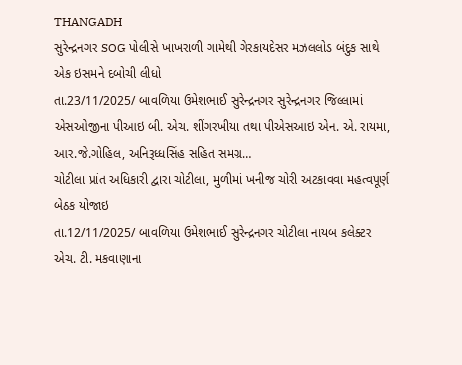THANGADH
સુરેન્દ્રનગર SOG પોલીસે ખાખરાળી ગામેથી ગેરકાયદેસર મઝલલોડ બંદુક સાથે એક ઇસમને દબોચી લીધો
તા.23/11/2025/ બાવળિયા ઉમેશભાઈ સુરેન્દ્રનગર સુરેન્દ્રનગર જિલ્લામાં એસઓજીના પીઆઇ બી. એચ. શીંગરખીયા તથા પીએસઆઇ એન. એ. રાયમા, આર.જે.ગોહિલ, અનિરૂધ્ધસિંહ સહિત સમગ્ર…
ચોટીલા પ્રાંત અધિકારી દ્વારા ચોટીલા, મુળીમાં ખનીજ ચોરી અટકાવવા મહત્વપૂર્ણ બેઠક યોજાઇ
તા.12/11/2025/ બાવળિયા ઉમેશભાઈ સુરેન્દ્રનગર ચોટીલા નાયબ કલેક્ટર એચ. ટી. મકવાણાના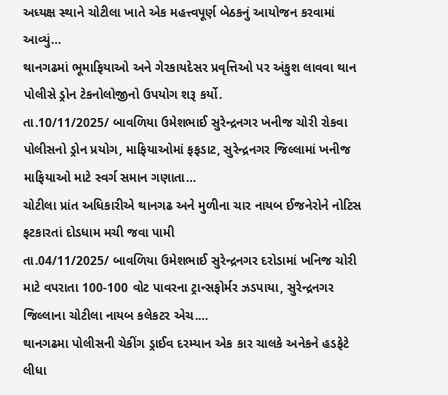અધ્યક્ષ સ્થાને ચોટીલા ખાતે એક મહત્ત્વપૂર્ણ બેઠકનું આયોજન કરવામાં આવ્યું…
થાનગઢમાં ભૂમાફિયાઓ અને ગેરકાયદેસર પ્રવૃત્તિઓ પર અંકુશ લાવવા થાન પોલીસે ડ્રોન ટેકનોલોજીનો ઉપયોગ શરૂ કર્યો.
તા.10/11/2025/ બાવળિયા ઉમેશભાઈ સુરેન્દ્રનગર ખનીજ ચોરી રોકવા પોલીસનો ડ્રોન પ્રયોગ, માફિયાઓમાં ફફડાટ, સુરેન્દ્રનગર જિલ્લામાં ખનીજ માફિયાઓ માટે સ્વર્ગ સમાન ગણાતા…
ચોટીલા પ્રાંત અધિકારીએ થાનગઢ અને મુળીના ચાર નાયબ ઈજનેરોને નોટિસ ફટકારતાં દોડધામ મચી જવા પામી
તા.04/11/2025/ બાવળિયા ઉમેશભાઈ સુરેન્દ્રનગર દરોડામાં ખનિજ ચોરી માટે વપરાતા 100-100 વોટ પાવરના ટ્રાન્સફોર્મર ઝડપાયા, સુરેન્દ્રનગર જિલ્લાના ચોટીલા નાયબ કલેકટર એચ.…
થાનગઢમા પોલીસની ચેકીંગ ડ્રાઈવ દરમ્યાન એક કાર ચાલકે અનેકને હડફેટે લીધા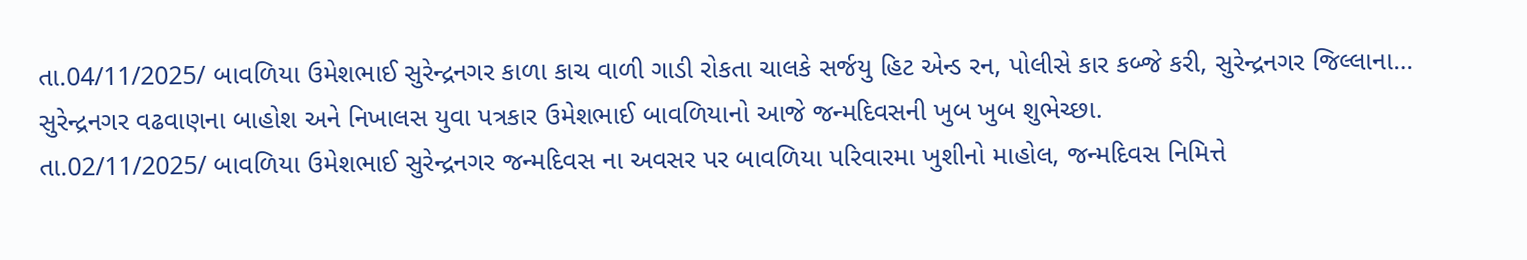તા.04/11/2025/ બાવળિયા ઉમેશભાઈ સુરેન્દ્રનગર કાળા કાચ વાળી ગાડી રોકતા ચાલકે સર્જયુ હિટ એન્ડ રન, પોલીસે કાર કબ્જે કરી, સુરેન્દ્રનગર જિલ્લાના…
સુરેન્દ્રનગર વઢવાણના બાહોશ અને નિખાલસ યુવા પત્રકાર ઉમેશભાઈ બાવળિયાનો આજે જન્મદિવસની ખુબ ખુબ શુભેચ્છા.
તા.02/11/2025/ બાવળિયા ઉમેશભાઈ સુરેન્દ્રનગર જન્મદિવસ ના અવસર પર બાવળિયા પરિવારમા ખુશીનો માહોલ, જન્મદિવસ નિમિત્તે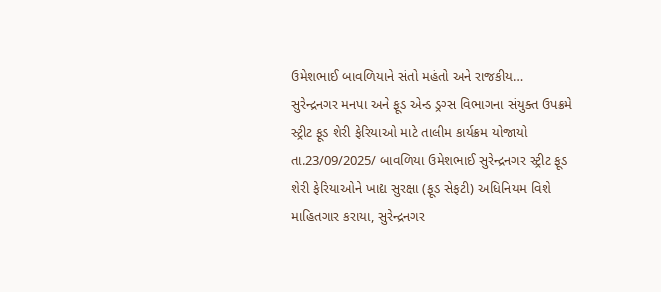ઉમેશભાઈ બાવળિયાને સંતો મહંતો અને રાજકીય…
સુરેન્દ્રનગર મનપા અને ફૂડ એન્ડ ડ્રગ્સ વિભાગના સંયુક્ત ઉપક્રમે સ્ટ્રીટ ફૂડ શેરી ફેરિયાઓ માટે તાલીમ કાર્યક્રમ યોજાયો
તા.23/09/2025/ બાવળિયા ઉમેશભાઈ સુરેન્દ્રનગર સ્ટ્રીટ ફૂડ શેરી ફેરિયાઓને ખાદ્ય સુરક્ષા (ફૂડ સેફટી) અધિનિયમ વિશે માહિતગાર કરાયા, સુરેન્દ્રનગર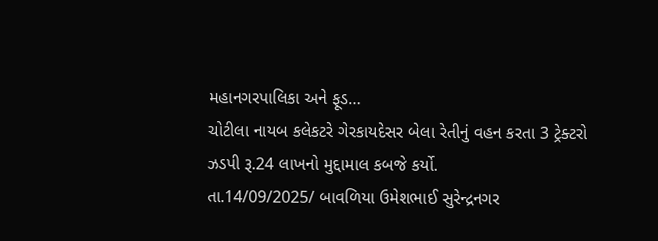મહાનગરપાલિકા અને ફૂડ…
ચોટીલા નાયબ કલેકટરે ગેરકાયદેસર બેલા રેતીનું વહન કરતા 3 ટ્રેક્ટરો ઝડપી રૂ.24 લાખનો મુદ્દામાલ કબજે કર્યો.
તા.14/09/2025/ બાવળિયા ઉમેશભાઈ સુરેન્દ્રનગર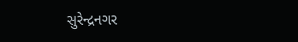સુરેન્દ્રનગર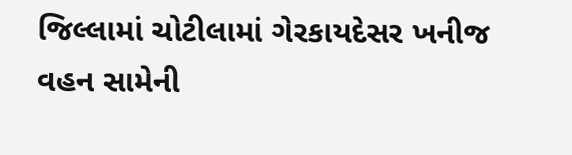જિલ્લામાં ચોટીલામાં ગેરકાયદેસર ખનીજ વહન સામેની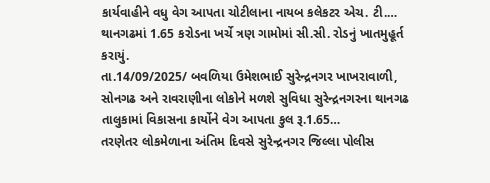કાર્યવાહીને વધુ વેગ આપતા ચોટીલાના નાયબ કલેકટર એચ. ટી.…
થાનગઢમાં 1.65 કરોડના ખર્ચે ત્રણ ગામોમાં સી.સી. રોડનું ખાતમુહૂર્ત કરાયું.
તા.14/09/2025/ બવળિયા ઉમેશભાઈ સુરેન્દ્રનગર ખાખરાવાળી, સોનગઢ અને રાવરાણીના લોકોને મળશે સુવિધા સુરેન્દ્રનગરના થાનગઢ તાલુકામાં વિકાસના કાર્યોને વેગ આપતા કુલ રૂ.1.65…
તરણેતર લોકમેળાના અંતિમ દિવસે સુરેન્દ્રનગર જિલ્લા પોલીસ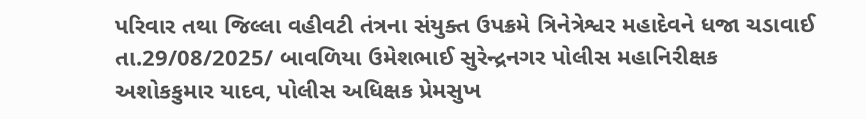પરિવાર તથા જિલ્લા વહીવટી તંત્રના સંયુક્ત ઉપક્રમે ત્રિનેત્રેશ્વર મહાદેવને ધજા ચડાવાઈ
તા.29/08/2025/ બાવળિયા ઉમેશભાઈ સુરેન્દ્રનગર પોલીસ મહાનિરીક્ષક અશોકકુમાર યાદવ, પોલીસ અધિક્ષક પ્રેમસુખ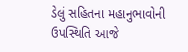ડેલું સહિતના મહાનુભાવોની ઉપસ્થિતિ આજે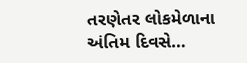તરણેતર લોકમેળાના અંતિમ દિવસે…